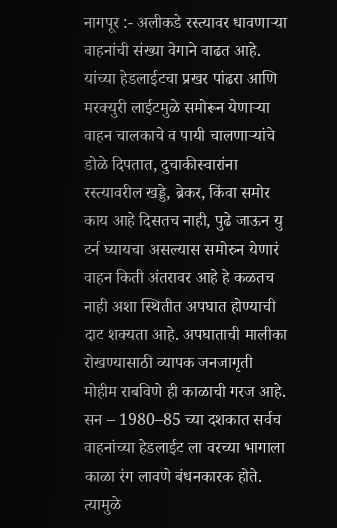नागपूर :- अलीकडे रस्त्यावर धावणाऱ्या वाहनांची संख्या वेगाने वाढत आहे. यांच्या हेडलाईटचा प्रखर पांढरा आणि मरक्युरी लाईटमुळे समोरून येणाऱ्या वाहन चालकाचे व पायी चालणाऱ्यांचे डोळे दिपतात, दुचाकीस्वारांना रस्त्यावरील खड्डे, ब्रेकर, किंवा समोर काय आहे दिसतच नाही, पुढे जाऊन यु टर्न घ्यायचा असल्यास समोरुन येणारं वाहन किती अंतरावर आहे हे कळतच नाही अशा स्थितीत अपघात होण्याची दाट शक्यता आहे. अपघाताची मालीका रोखण्यासाठी व्यापक जनजागृती मोहीम राबविणे ही काळाची गरज आहे.
सन – 1980–85 च्या दशकात सर्वच वाहनांच्या हेडलाईट ला वरच्या भागाला काळा रंग लावणे बंधनकारक होते. त्यामुळे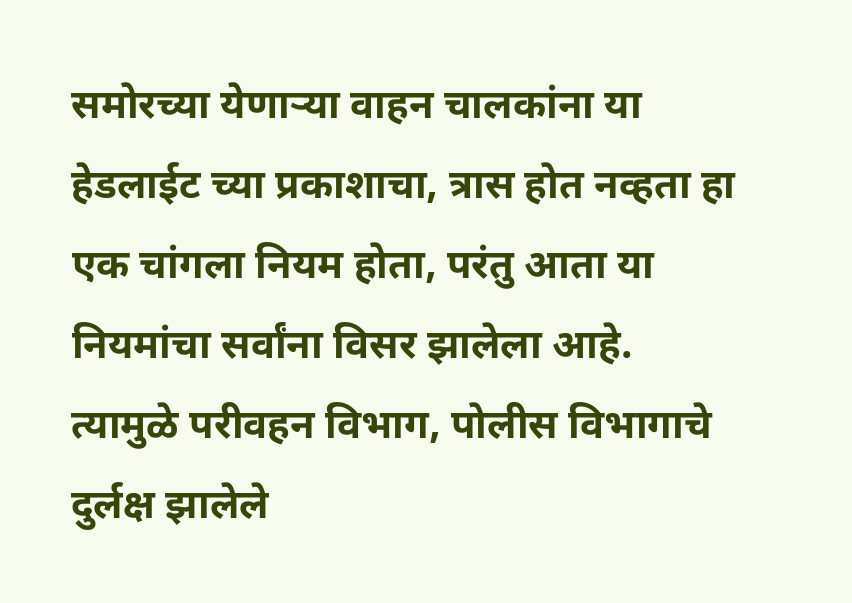समोरच्या येणाऱ्या वाहन चालकांना या हेडलाईट च्या प्रकाशाचा, त्रास होत नव्हता हा एक चांगला नियम होता, परंतु आता या नियमांचा सर्वांना विसर झालेला आहे. त्यामुळे परीवहन विभाग, पोलीस विभागाचे दुर्लक्ष झालेले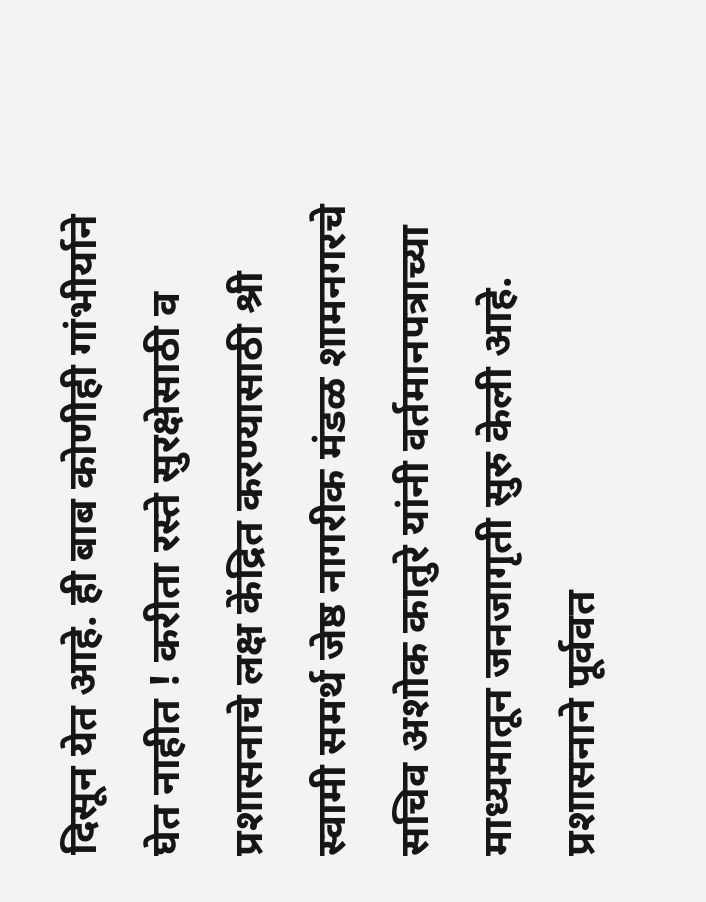दिसून येत आहे. ही बाब कोणीही गांभीर्याने घेत नाहीत ! करीता रस्ते सुरक्षेसाठी व प्रशासनाचे लक्ष केंद्रित करण्यासाठी श्री स्वामी समर्थ जेष्ठ नागरीक मंडळ शामनगरचे सचिव अशोक कातुरे यांनी वर्तमानपत्राच्या माध्यमातून जनजागृती सुरु केली आहे. प्रशासनाने पूर्ववत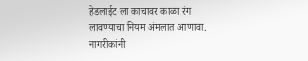हेडलाईट ला काचावर काळा रंग लावण्याचा नियम अंमलात आणावा. नागरीकांनी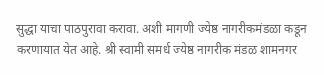सुद्धा याचा पाठपुरावा करावा. अशी मागणी ज्येष्ठ नागरीकमंडळा कडून करणायात येत आहे. श्री स्वामी समर्ध ज्येष्ठ नागरीक मंडळ शामनगर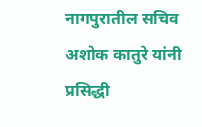नागपुरातील सचिव अशोक कातुरे यांनी प्रसिद्धी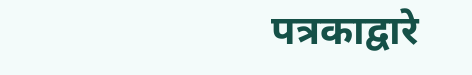पत्रकाद्वारे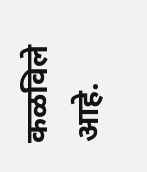कळविले आहे.